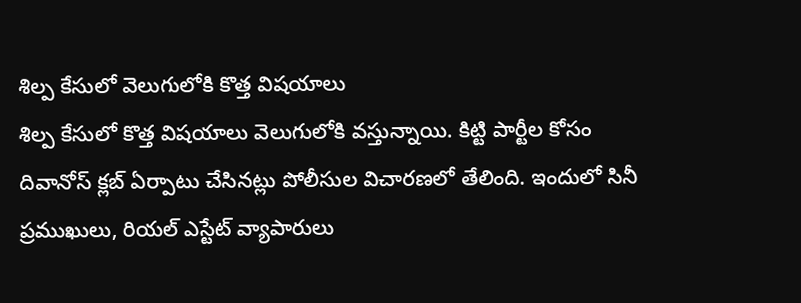శిల్ప కేసులో వెలుగులోకి కొత్త విషయాలు
శిల్ప కేసులో కొత్త విషయాలు వెలుగులోకి వస్తున్నాయి. కిట్టి పార్టీల కోసం దివానోస్ క్లబ్ ఏర్పాటు చేసినట్లు పోలీసుల విచారణలో తేలింది. ఇందులో సినీ ప్రముఖులు, రియల్ ఎస్టేట్ వ్యాపారులు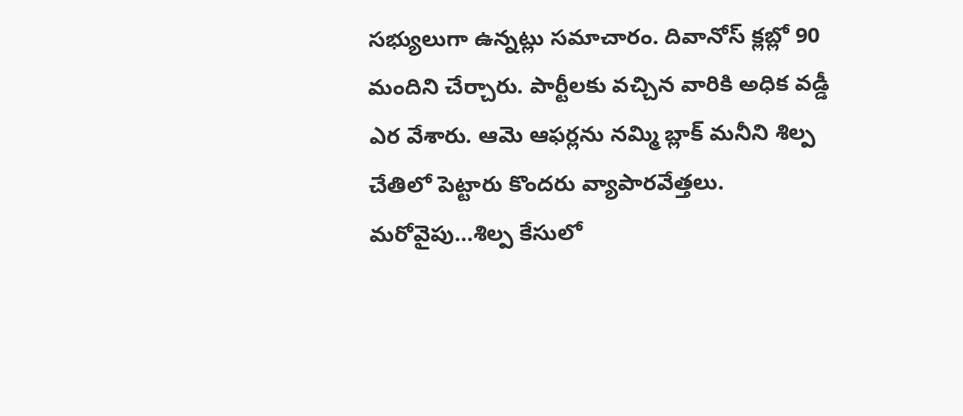సభ్యులుగా ఉన్నట్లు సమాచారం. దివానోస్ క్లబ్లో 90 మందిని చేర్చారు. పార్టీలకు వచ్చిన వారికి అధిక వడ్డీ ఎర వేశారు. ఆమె ఆఫర్లను నమ్మి బ్లాక్ మనీని శిల్ప చేతిలో పెట్టారు కొందరు వ్యాపారవేత్తలు.
మరోవైపు…శిల్ప కేసులో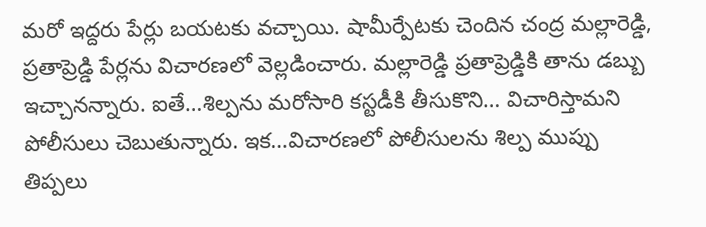మరో ఇద్దరు పేర్లు బయటకు వచ్చాయి. షామీర్పేటకు చెందిన చంద్ర మల్లారెడ్డి, ప్రతాప్రెడ్డి పేర్లను విచారణలో వెల్లడించారు. మల్లారెడ్డి ప్రతాప్రెడ్డికి తాను డబ్బు ఇచ్చానన్నారు. ఐతే…శిల్పను మరోసారి కస్టడీకి తీసుకొని… విచారిస్తామని పోలీసులు చెబుతున్నారు. ఇక…విచారణలో పోలీసులను శిల్ప ముప్పు తిప్పలు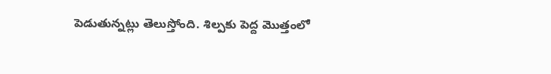పెడుతున్నట్లు తెలుస్తోంది. శిల్పకు పెద్ద మొత్తంలో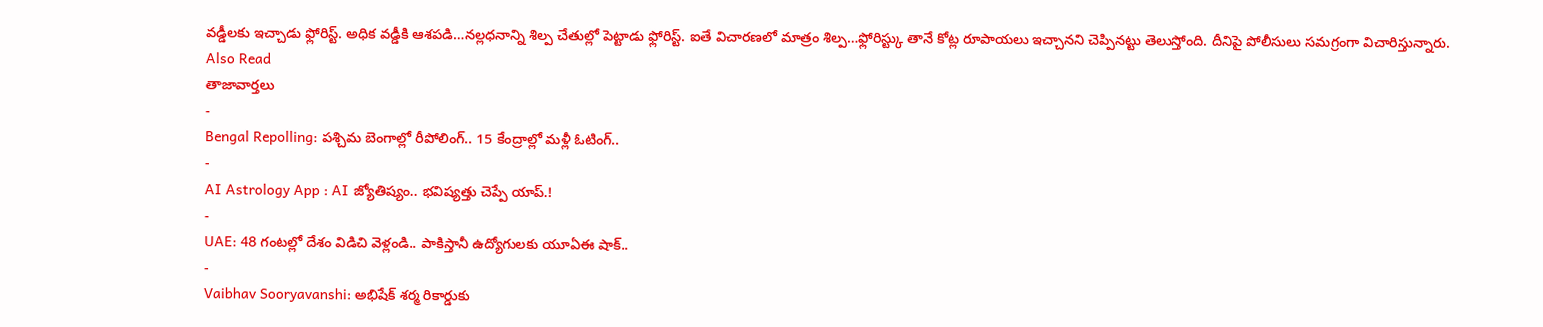వడ్డీలకు ఇచ్చాడు ఫ్లోరిస్ట్. అధిక వడ్డీకి ఆశపడి…నల్లధనాన్ని శిల్ప చేతుల్లో పెట్టాడు ఫ్లోరిస్ట్. ఐతే విచారణలో మాత్రం శిల్ప…ఫ్లోరిస్ట్కు తానే కోట్ల రూపాయలు ఇచ్చానని చెప్పినట్టు తెలుస్తోంది. దీనిపై పోలీసులు సమగ్రంగా విచారిస్తున్నారు.
Also Read
తాజావార్తలు
-
Bengal Repolling: పశ్చిమ బెంగాల్లో రీపోలింగ్.. 15 కేంద్రాల్లో మళ్లీ ఓటింగ్..
-
AI Astrology App : AI జ్యోతిష్యం.. భవిష్యత్తు చెప్పే యాప్.!
-
UAE: 48 గంటల్లో దేశం విడిచి వెళ్లండి.. పాకిస్తానీ ఉద్యోగులకు యూఏఈ షాక్..
-
Vaibhav Sooryavanshi: అభిషేక్ శర్మ రికార్డుకు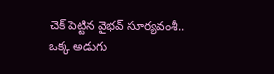చెక్ పెట్టిన వైభవ్ సూర్యవంశీ.. ఒక్క అడుగు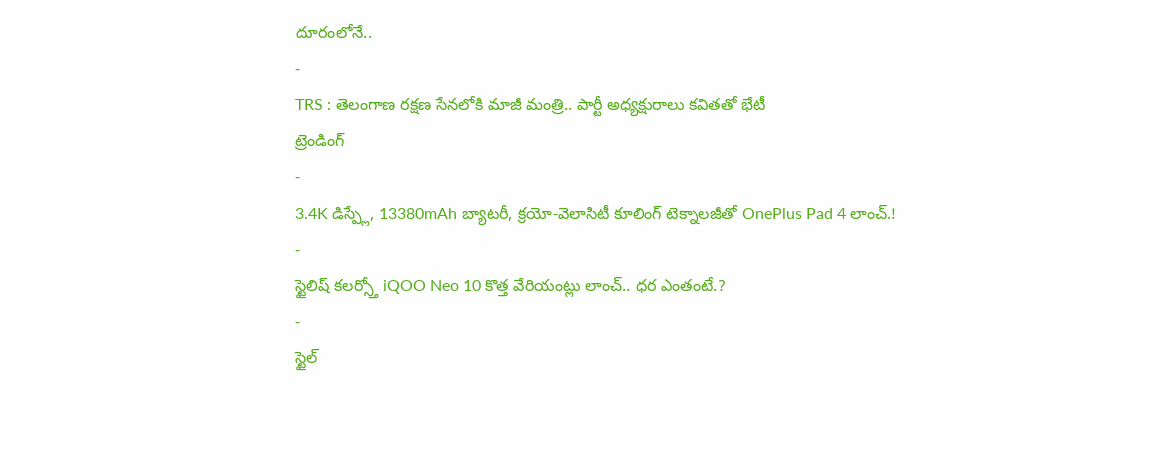దూరంలోనే..
-
TRS : తెలంగాణ రక్షణ సేనలోకి మాజీ మంత్రి.. పార్టీ అధ్యక్షురాలు కవితతో భేటీ
ట్రెండింగ్
-
3.4K డిస్ప్లే, 13380mAh బ్యాటరీ, క్రయో-వెలాసిటీ కూలింగ్ టెక్నాలజీతో OnePlus Pad 4 లాంచ్.!
-
స్టైలిష్ కలర్స్తో iQOO Neo 10 కొత్త వేరియంట్లు లాంచ్.. ధర ఎంతంటే.?
-
స్టైల్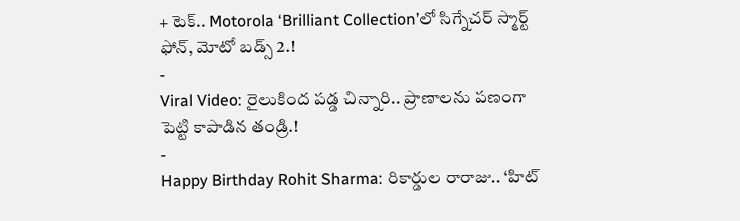+ టెక్.. Motorola ‘Brilliant Collection’లో సిగ్నేచర్ స్మార్ట్ ఫోన్, మోటో బడ్స్ 2.!
-
Viral Video: రైలుకింద పడ్డ చిన్నారి.. ప్రాణాలను పణంగా పెట్టి కాపాడిన తండ్రి.!
-
Happy Birthday Rohit Sharma: రికార్డుల రారాజు.. ‘హిట్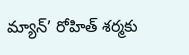మ్యాన్’ రోహిత్ శర్మకు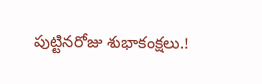పుట్టినరోజు శుభాకంక్షలు.!